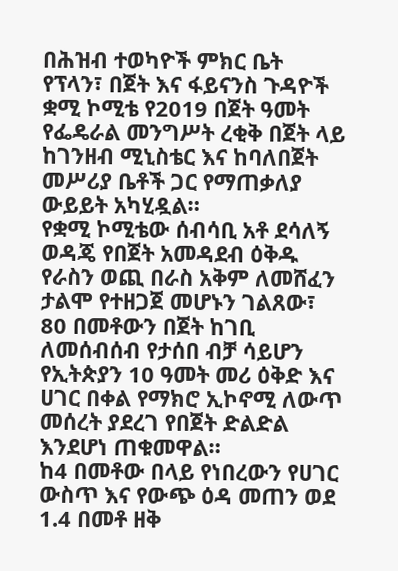በሕዝብ ተወካዮች ምክር ቤት የፕላን፣ በጀት እና ፋይናንስ ጉዳዮች ቋሚ ኮሚቴ የ2019 በጀት ዓመት የፌዴራል መንግሥት ረቂቅ በጀት ላይ ከገንዘብ ሚኒስቴር እና ከባለበጀት መሥሪያ ቤቶች ጋር የማጠቃለያ ውይይት አካሂዷል።
የቋሚ ኮሚቴው ሰብሳቢ አቶ ደሳለኝ ወዳጄ የበጀት አመዳደብ ዕቅዱ የራስን ወጪ በራስ አቅም ለመሸፈን ታልሞ የተዘጋጀ መሆኑን ገልጸው፣ 80 በመቶውን በጀት ከገቢ ለመሰብሰብ የታሰበ ብቻ ሳይሆን የኢትጵያን 10 ዓመት መሪ ዕቅድ እና ሀገር በቀል የማክሮ ኢኮኖሚ ለውጥ መሰረት ያደረገ የበጀት ድልድል እንደሆነ ጠቁመዋል።
ከ4 በመቶው በላይ የነበረውን የሀገር ውስጥ እና የውጭ ዕዳ መጠን ወደ 1.4 በመቶ ዘቅ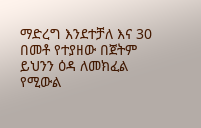ማድረግ እንደተቻለ እና 30 በመቶ የተያዘው በጀትም ይህንን ዕዳ ለመክፈል የሚውል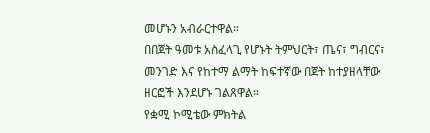መሆኑን አብራርተዋል።
በበጀት ዓመቱ አስፈላጊ የሆኑት ትምህርት፣ ጤና፣ ግብርና፣ መንገድ እና የከተማ ልማት ከፍተኛው በጀት ከተያዘላቸው ዘርፎች እንደሆኑ ገልጸዋል።
የቋሚ ኮሚቴው ምክትል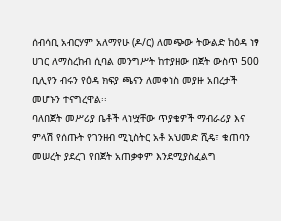ሰብሳቢ አብርሃም አለማየሁ (ዶ/ር) ለመጭው ትውልድ ከዕዳ ነፃ ሀገር ለማስረከብ ሲባል መንግሥት ከተያዘው በጀት ውስጥ 500 ቢሊየን ብሩን የዕዳ ክፍያ ጫናን ለመቀነስ መያዙ አበረታች መሆኑን ተናግረዋል፡፡
ባለበጀት መሥሪያ ቤቶች ላነሧቸው ጥያቄዎች ማብራሪያ እና ምላሽ የሰጡት የገንዘብ ሚኒስትር አቶ አህመድ ሺዴ፣ ቁጠባን መሠረት ያደረገ የበጀት አጠቃቀም እንደሚያስፈልግ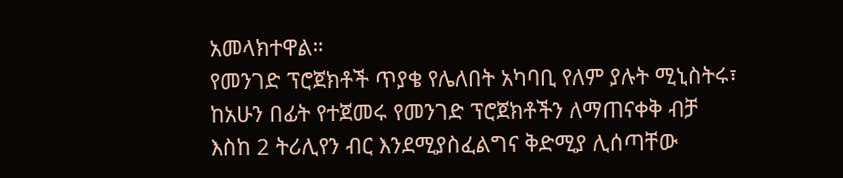አመላክተዋል።
የመንገድ ፕሮጀክቶች ጥያቄ የሌለበት አካባቢ የለም ያሉት ሚኒስትሩ፣ ከአሁን በፊት የተጀመሩ የመንገድ ፕሮጀክቶችን ለማጠናቀቅ ብቻ እስከ 2 ትሪሊየን ብር እንደሚያስፈልግና ቅድሚያ ሊሰጣቸው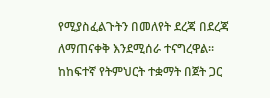የሚያስፈልጉትን በመለየት ደረጃ በደረጃ ለማጠናቀቅ እንደሚሰራ ተናግረዋል።
ከከፍተኛ የትምህርት ተቋማት በጀት ጋር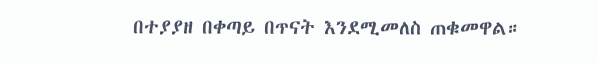በተያያዘ በቀጣይ በጥናት እንደሚመለስ ጠቁመዋል።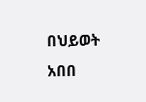በህይወት አበበ